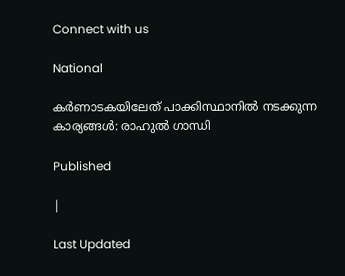Connect with us

National

കര്‍ണാടകയിലേത് പാക്കിസ്ഥാനില്‍ നടക്കുന്ന കാര്യങ്ങള്‍: രാഹുല്‍ ഗാന്ധി

Published

|

Last Updated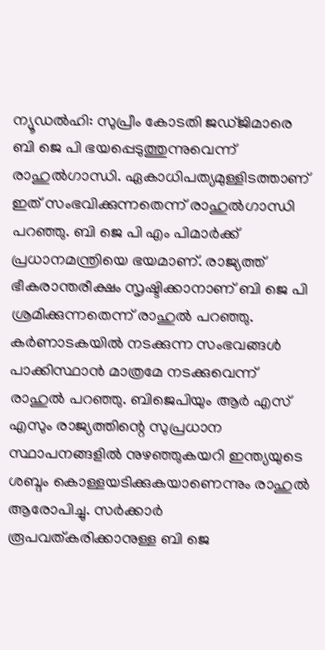ന്യൂഡല്‍ഹി: സുപ്രീം കോടതി ജഡ്ജിമാരെ ബി ജെ പി ഭയപ്പെടുത്തുന്നുവെന്ന് രാഹുല്‍ഗാന്ധി. ഏകാധിപത്യമുള്ളിടത്താണ് ഇത് സംഭവിക്കുന്നതെന്ന് രാഹുല്‍ഗാന്ധി പറഞ്ഞു. ബി ജെ പി എം പിമാര്‍ക്ക് പ്രധാനമന്ത്രിയെ ഭയമാണ്. രാജ്യത്ത് ഭീകരാന്തരീക്ഷം സൃഷ്ടിക്കാനാണ് ബി ജെ പി ശ്രമിക്കുന്നതെന്ന് രാഹുല്‍ പറഞ്ഞു. കര്‍ണാടകയില്‍ നടക്കുന്ന സംഭവങ്ങള്‍ പാക്കിസ്ഥാന്‍ മാത്രമേ നടക്കുവെന്ന് രാഹുല്‍ പറഞ്ഞു. ബിജെപിയും ആര്‍ എസ് എസും രാജ്യത്തിന്റെ സുപ്രധാന സ്ഥാപനങ്ങളില്‍ നുഴഞ്ഞുകയറി ഇന്ത്യയുടെ ശബ്ദം കൊള്ളയടിക്കുകയാണെന്നും രാഹുല്‍ ആരോപിച്ചു. സര്‍ക്കാര്‍ രൂപവത്കരിക്കാനുള്ള ബി ജെ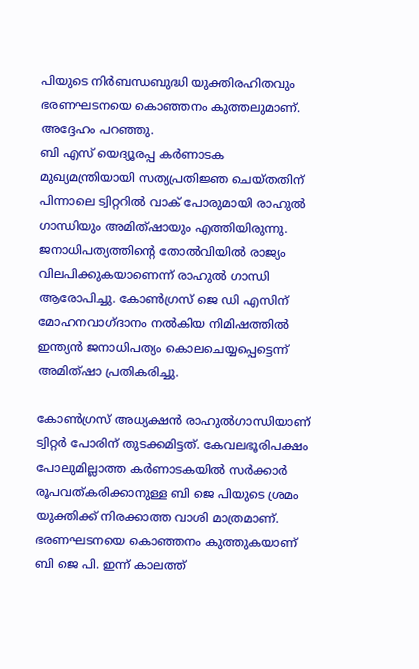പിയുടെ നിര്‍ബന്ധബുദ്ധി യുക്തിരഹിതവും ഭരണഘടനയെ കൊഞ്ഞനം കുത്തലുമാണ്. അദ്ദേഹം പറഞ്ഞു.
ബി എസ് യെദ്യൂരപ്പ കര്‍ണാടക മുഖ്യമന്ത്രിയായി സത്യപ്രതിജ്ഞ ചെയ്തതിന് പിന്നാലെ ട്വിറ്ററില്‍ വാക് പോരുമായി രാഹുല്‍ ഗാന്ധിയും അമിത്ഷായും എത്തിയിരുന്നു. ജനാധിപത്യത്തിന്റെ തോല്‍വിയില്‍ രാജ്യം വിലപിക്കുകയാണെന്ന് രാഹുല്‍ ഗാന്ധി ആരോപിച്ചു. കോണ്‍ഗ്രസ് ജെ ഡി എസിന് മോഹനവാഗ്ദാനം നല്‍കിയ നിമിഷത്തില്‍ ഇന്ത്യന്‍ ജനാധിപത്യം കൊലചെയ്യപ്പെട്ടെന്ന് അമിത്ഷാ പ്രതികരിച്ചു.

കോണ്‍ഗ്രസ് അധ്യക്ഷന്‍ രാഹുല്‍ഗാന്ധിയാണ് ട്വിറ്റര്‍ പോരിന് തുടക്കമിട്ടത്. കേവലഭൂരിപക്ഷം പോലുമില്ലാത്ത കര്‍ണാടകയില്‍ സര്‍ക്കാര്‍ രൂപവത്കരിക്കാനുള്ള ബി ജെ പിയുടെ ശ്രമം യുക്തിക്ക് നിരക്കാത്ത വാശി മാത്രമാണ്. ഭരണഘടനയെ കൊഞ്ഞനം കുത്തുകയാണ് ബി ജെ പി. ഇന്ന് കാലത്ത്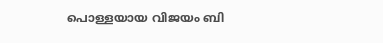പൊള്ളയായ വിജയം ബി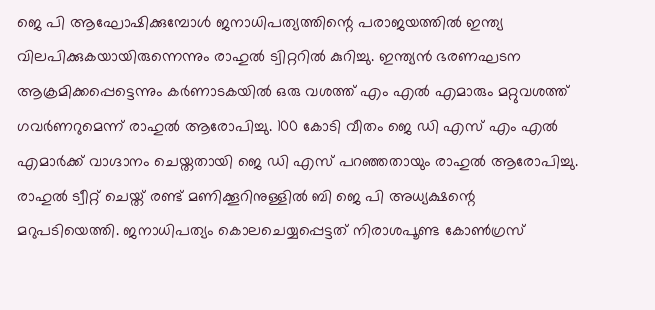ജെ പി ആഘോഷിക്കുമ്പോള്‍ ജനാധിപത്യത്തിന്റെ പരാജയത്തില്‍ ഇന്ത്യ വിലപിക്കുകയായിരുന്നെന്നും രാഹുല്‍ ട്വിറ്ററില്‍ കുറിച്ചു. ഇന്ത്യന്‍ ഭരണഘടന ആക്രമിക്കപ്പെട്ടെന്നും കര്‍ണാടകയില്‍ ഒരു വശത്ത് എം എല്‍ എമാരും മറ്റുവശത്ത് ഗവര്‍ണറുമെന്ന് രാഹുല്‍ ആരോപിച്ചു. 100 കോടി വീതം ജെ ഡി എസ് എം എല്‍ എമാര്‍ക്ക് വാഗ്ദാനം ചെയ്തതായി ജെ ഡി എസ് പറഞ്ഞതായും രാഹുല്‍ ആരോപിച്ചു.
രാഹുല്‍ ട്വീറ്റ് ചെയ്ത് രണ്ട് മണിക്കൂറിനുള്ളില്‍ ബി ജെ പി അധ്യക്ഷന്റെ മറുപടിയെത്തി. ജനാധിപത്യം കൊലചെയ്യപ്പെട്ടത് നിരാശപൂണ്ട കോണ്‍ഗ്രസ്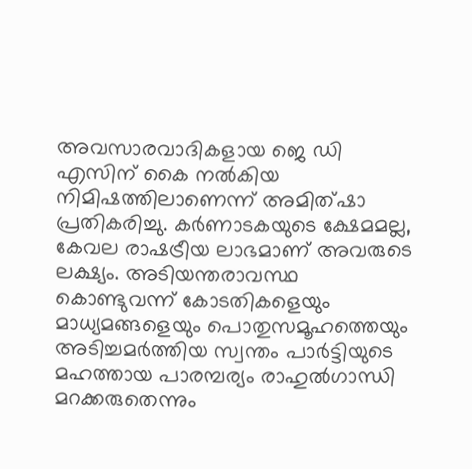അവസാരവാദികളായ ജെ ഡി എസിന് കൈ നല്‍കിയ നിമിഷത്തിലാണെന്ന് അമിത്ഷാ പ്രതികരിച്ചു. കര്‍ണാടകയുടെ ക്ഷേമമല്ല, കേവല രാഷട്രീയ ലാഭമാണ് അവരുടെ ലക്ഷ്യം. അടിയന്തരാവസ്ഥ കൊണ്ടുവന്ന് കോടതികളെയും മാധ്യമങ്ങളെയും പൊതുസമൂഹത്തെയും അടിച്ചമര്‍ത്തിയ സ്വന്തം പാര്‍ട്ടിയുടെ മഹത്തായ പാരമ്പര്യം രാഹുല്‍ഗാന്ധി മറക്കരുതെന്നും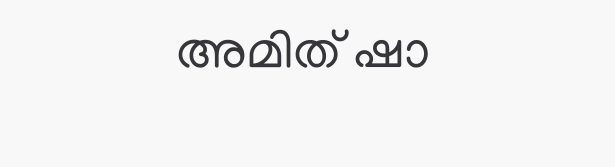അമിത് ഷാ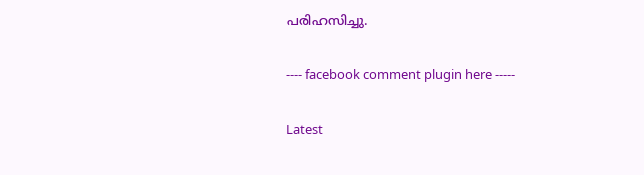പരിഹസിച്ചു.

---- facebook comment plugin here -----

Latest